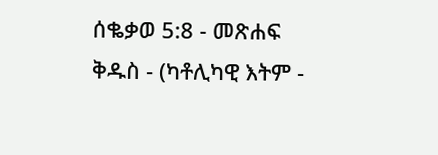ሰቈቃወ 5:8 - መጽሐፍ ቅዱስ - (ካቶሊካዊ እትም -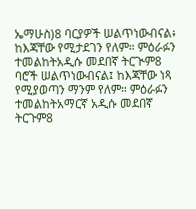ኤማሁስ)8 ባርያዎች ሠልጥነውብናል፥ ከእጃቸው የሚታደገን የለም። ምዕራፉን ተመልከትአዲሱ መደበኛ ትርጒም8 ባሮች ሠልጥነውብናል፤ ከእጃቸው ነጻ የሚያወጣን ማንም የለም። ምዕራፉን ተመልከትአማርኛ አዲሱ መደበኛ ትርጉም8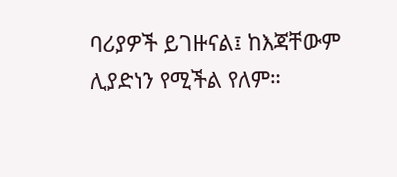ባሪያዎች ይገዙናል፤ ከእጃቸውም ሊያድነን የሚችል የለም።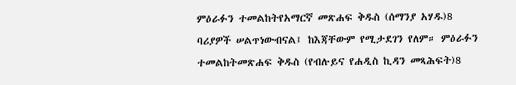ምዕራፉን ተመልከትየአማርኛ መጽሐፍ ቅዱስ (ሰማንያ አሃዱ)8 ባሪያዎች ሠልጥነውብናል፤ ከእጃቸውም የሚታደገን የለም። ምዕራፉን ተመልከትመጽሐፍ ቅዱስ (የብሉይና የሐዲስ ኪዳን መጻሕፍት)8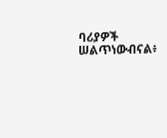ባሪያዎች ሠልጥነውብናል፥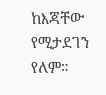ከእጃቸው የሚታደገን የለም።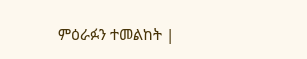ምዕራፉን ተመልከት |